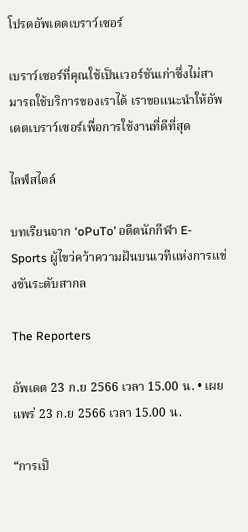โปรดอัพเดตเบราว์เซอร์

เบราว์เซอร์ที่คุณใช้เป็นเวอร์ชันเก่าซึ่งไม่สามารถใช้บริการของเราได้ เราขอแนะนำให้อัพเดตเบราว์เซอร์เพื่อการใช้งานที่ดีที่สุด

ไลฟ์สไตล์

บทเรียนจาก ‘oPuTo’ อดีตนักกีฬา E-Sports ผู้ไขว่คว้าความฝันบนเวทีแห่งการแข่งขันระดับสากล

The Reporters

อัพเดต 23 ก.ย 2566 เวลา 15.00 น. • เผยแพร่ 23 ก.ย 2566 เวลา 15.00 น.

“การเป็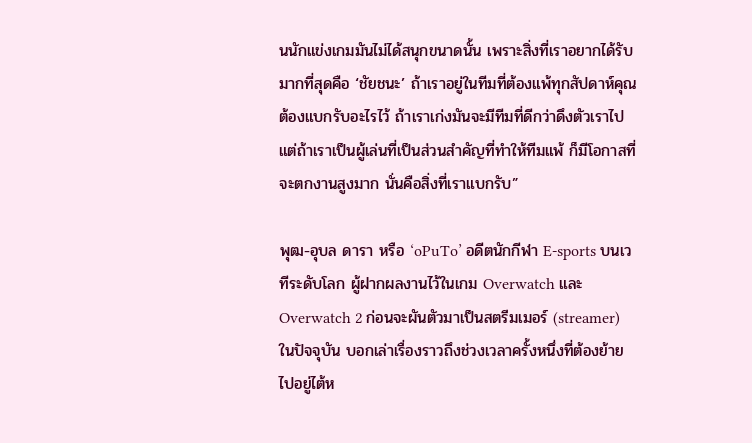นนักแข่งเกมมันไม่ได้สนุกขนาดนั้น เพราะสิ่งที่เราอยากได้รับมากที่สุดคือ ‘ชัยชนะ’ ถ้าเราอยู่ในทีมที่ต้องแพ้ทุกสัปดาห์คุณต้องแบกรับอะไรไว้ ถ้าเราเก่งมันจะมีทีมที่ดีกว่าดึงตัวเราไป แต่ถ้าเราเป็นผู้เล่นที่เป็นส่วนสำคัญที่ทำให้ทีมแพ้ ก็มีโอกาสที่จะตกงานสูงมาก นั่นคือสิ่งที่เราแบกรับ”

พุฒ-อุบล ดารา หรือ ‘oPuTo’ อดีตนักกีฬา E-sports บนเวทีระดับโลก ผู้ฝากผลงานไว้ในเกม Overwatch และ Overwatch 2 ก่อนจะผันตัวมาเป็นสตรีมเมอร์ (streamer) ในปัจจุบัน บอกเล่าเรื่องราวถึงช่วงเวลาครั้งหนึ่งที่ต้องย้ายไปอยู่ไต้ห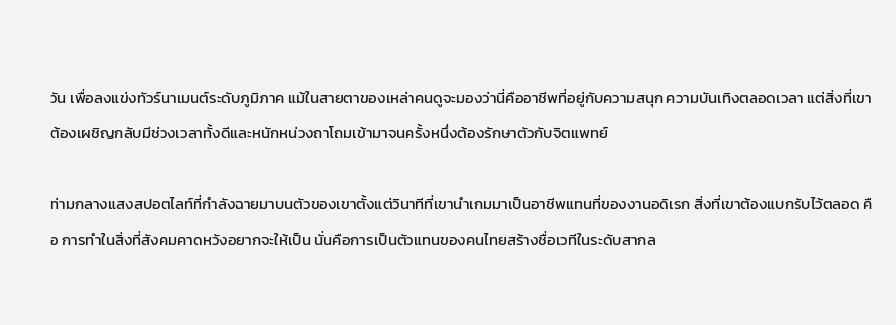วัน เพื่อลงแข่งทัวร์นาเมนต์ระดับภูมิภาค แม้ในสายตาของเหล่าคนดูจะมองว่านี่คืออาชีพที่อยู่กับความสนุก ความบันเทิงตลอดเวลา แต่สิ่งที่เขาต้องเผชิญกลับมีช่วงเวลาทั้งดีและหนักหน่วงถาโถมเข้ามาจนครั้งหนึ่งต้องรักษาตัวกับจิตแพทย์

ท่ามกลางแสงสปอตไลท์ที่กำลังฉายมาบนตัวของเขาตั้งแต่วินาทีที่เขานำเกมมาเป็นอาชีพแทนที่ของงานอดิเรก สิ่งที่เขาต้องแบกรับไว้ตลอด คือ การทำในสิ่งที่สังคมคาดหวังอยากจะให้เป็น นั่นคือการเป็นตัวแทนของคนไทยสร้างชื่อเวทีในระดับสากล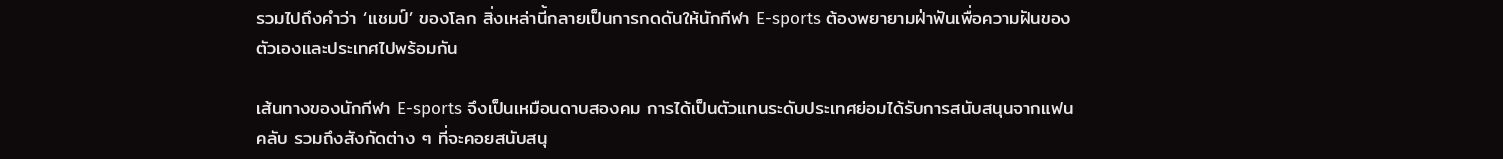รวมไปถึงคำว่า ‘แชมป์’ ของโลก สิ่งเหล่านี้กลายเป็นการกดดันให้นักกีฬา E-sports ต้องพยายามฝ่าฟันเพื่อความฝันของตัวเองและประเทศไปพร้อมกัน

เส้นทางของนักกีฬา E-sports จึงเป็นเหมือนดาบสองคม การได้เป็นตัวแทนระดับประเทศย่อมได้รับการสนับสนุนจากแฟนคลับ รวมถึงสังกัดต่าง ๆ ที่จะคอยสนับสนุ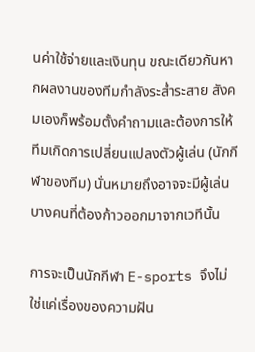นค่าใช้จ่ายและเงินทุน ขณะเดียวกันหากผลงานของทีมกำลังระส่ำระสาย สังคมเองก็พร้อมตั้งคำถามและต้องการให้ทีมเกิดการเปลี่ยนแปลงตัวผู้เล่น (นักกีฬาของทีม) นั่นหมายถึงอาจจะมีผู้เล่นบางคนที่ต้องก้าวออกมาจากเวทีนั้น

การจะเป็นนักกีฬา E-sports จึงไม่ใช่แค่เรื่องของความฝัน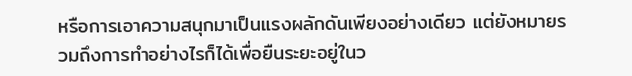หรือการเอาความสนุกมาเป็นแรงผลักดันเพียงอย่างเดียว แต่ยังหมายรวมถึงการทำอย่างไรก็ได้เพื่อยืนระยะอยู่ในว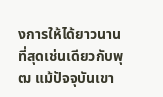งการให้ได้ยาวนานที่สุดเช่นเดียวกับพุฒ แม้ปัจจุบันเขา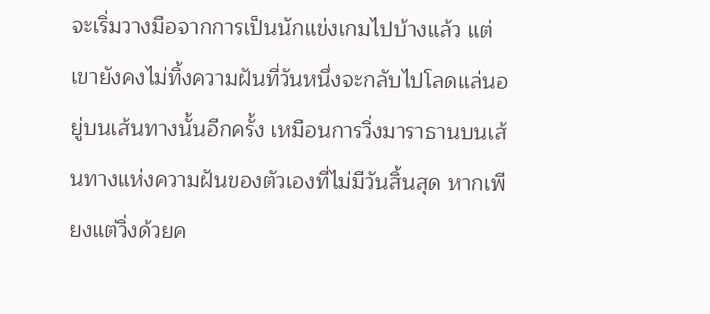จะเริ่มวางมือจากการเป็นนักแข่งเกมไปบ้างแล้ว แต่เขายังคงไม่ทิ้งความฝันที่วันหนึ่งจะกลับไปโลดแล่นอยู่บนเส้นทางนั้นอีกครั้ง เหมือนการวิ่งมาราธานบนเส้นทางแห่งความฝันของตัวเองที่ไม่มีวันสิ้นสุด หากเพียงแต่วิ่งด้วยค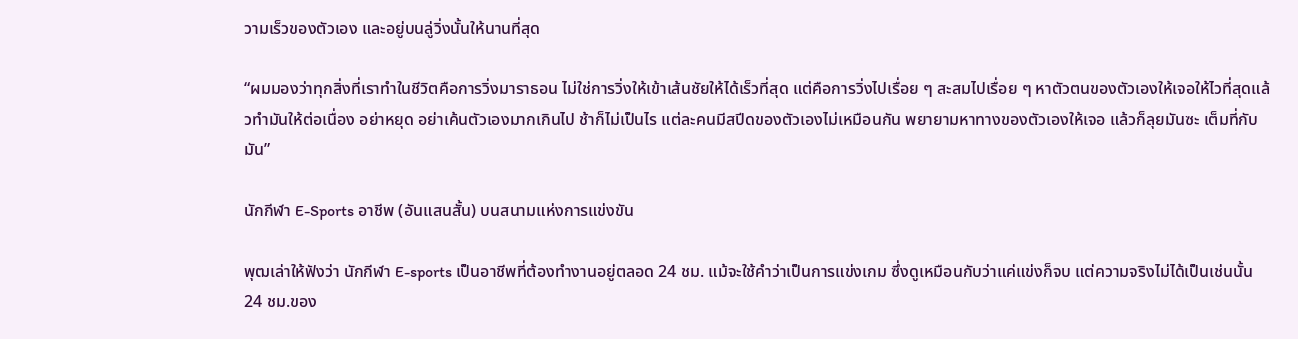วามเร็วของตัวเอง และอยู่บนลู่วิ่งนั้นให้นานที่สุด

“ผมมองว่าทุกสิ่งที่เราทำในชีวิตคือการวิ่งมาราธอน ไม่ใช่การวิ่งให้เข้าเส้นชัยให้ได้เร็วที่สุด แต่คือการวิ่งไปเรื่อย ๆ สะสมไปเรื่อย ๆ หาตัวตนของตัวเองให้เจอให้ไวที่สุดแล้วทำมันให้ต่อเนื่อง อย่าหยุด อย่าเค้นตัวเองมากเกินไป ช้าก็ไม่เป็นไร แต่ละคนมีสปีดของตัวเองไม่เหมือนกัน พยายามหาทางของตัวเองให้เจอ แล้วก็ลุยมันซะ เต็มที่กับมัน”

นักกีฬา E-Sports อาชีพ (อันแสนสั้น) บนสนามแห่งการแข่งขัน

พุฒเล่าให้ฟังว่า นักกีฬา E-sports เป็นอาชีพที่ต้องทำงานอยู่ตลอด 24 ชม. แม้จะใช้คำว่าเป็นการแข่งเกม ซึ่งดูเหมือนกับว่าแค่แข่งก็จบ แต่ความจริงไม่ได้เป็นเช่นนั้น 24 ชม.ของ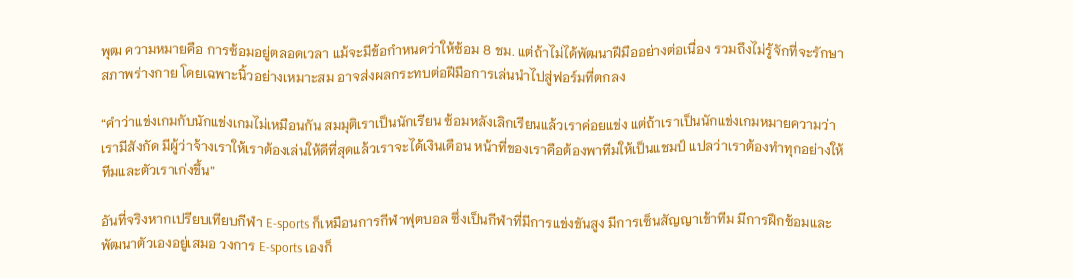พุฒ ความหมายคือ การซ้อมอยู่ตลอดเวลา แม้จะมีข้อกำหนดว่าให้ซ้อม 8 ชม. แต่ถ้าไม่ได้พัฒนาฝีมืออย่างต่อเนื่อง รวมถึงไม่รู้จักที่จะรักษาสภาพร่างกาย โดยเฉพาะนิ้วอย่างเหมาะสม อาจส่งผลกระทบต่อฝีมือการเล่นนำไปสู่ฟอร์มที่ตกลง

“คำว่าแข่งเกมกับนักแข่งเกมไม่เหมือนกัน สมมุติเราเป็นนักเรียน ซ้อมหลังเลิกเรียนแล้วเราค่อยแข่ง แต่ถ้าเราเป็นนักแข่งเกมหมายความว่าเรามีสังกัด มีผู้ว่าจ้างเราให้เราต้องเล่นให้ดีที่สุดแล้วเราจะได้เงินเดือน หน้าที่ของเราคือต้องพาทีมให้เป็นแชมป์ แปลว่าเราต้องทำทุกอย่างให้ทีมและตัวเราเก่งขึ้น”

อันที่จริงหากเปรียบเทียบกีฬา E-sports ก็เหมือนการกีฬาฟุตบอล ซึ่งเป็นกีฬาที่มีการแข่งขันสูง มีการเซ็นสัญญาเข้าทีม มีการฝึกซ้อมและพัฒนาตัวเองอยู่เสมอ วงการ E-sports เองก็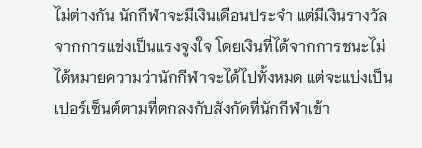ไม่ต่างกัน นักกีฬาจะมีเงินเดือนประจำ แต่มีเงินรางวัลจากการแข่งเป็นแรงจูงใจ โดยเงินที่ได้จากการชนะไม่ได้หมายความว่านักกีฬาจะได้ไปทั้งหมด แต่จะแบ่งเป็นเปอร์เซ็นต์ตามที่ตกลงกับสังกัดที่นักกีฬาเข้า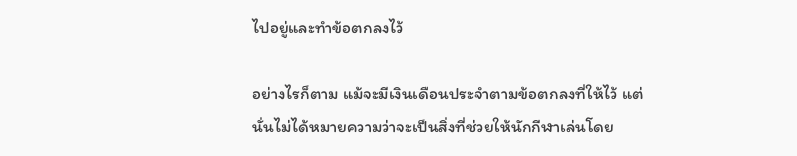ไปอยู่และทำข้อตกลงไว้

อย่างไรก็ตาม แม้จะมีเงินเดือนประจำตามข้อตกลงที่ให้ไว้ แต่นั่นไม่ได้หมายความว่าจะเป็นสิ่งที่ช่วยให้นักกีฬาเล่นโดย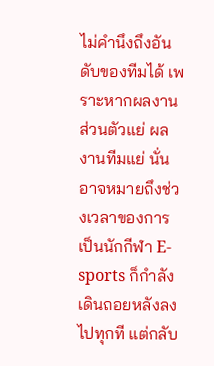ไม่คำนึงถึงอันดับของทีมได้ เพราะหากผลงานส่วนตัวแย่ ผลงานทีมแย่ นั่นอาจหมายถึงช่วงเวลาของการเป็นนักกีฬา E-sports ก็กำลังเดินถอยหลังลงไปทุกที แต่กลับ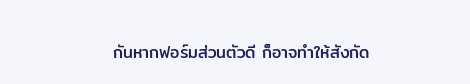กันหากฟอร์มส่วนตัวดี ก็อาจทำให้สังกัด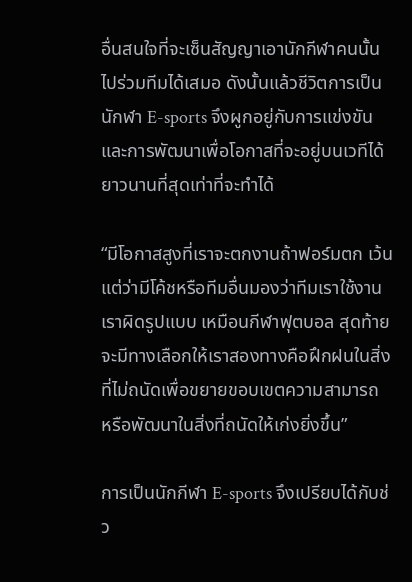อื่นสนใจที่จะเซ็นสัญญาเอานักกีฬาคนนั้นไปร่วมทีมได้เสมอ ดังนั้นแล้วชีวิตการเป็นนักฬา E-sports จึงผูกอยู่กับการแข่งขัน และการพัฒนาเพื่อโอกาสที่จะอยู่บนเวทีได้ยาวนานที่สุดเท่าที่จะทำได้

“มีโอกาสสูงที่เราจะตกงานถ้าฟอร์มตก เว้นแต่ว่ามีโค้ชหรือทีมอื่นมองว่าทีมเราใช้งานเราผิดรูปแบบ เหมือนกีฬาฟุตบอล สุดท้ายจะมีทางเลือกให้เราสองทางคือฝึกฝนในสิ่งที่ไม่ถนัดเพื่อขยายขอบเขตความสามารถ หรือพัฒนาในสิ่งที่ถนัดให้เก่งยิ่งขึ้น”

การเป็นนักกีฬา E-sports จึงเปรียบได้กับช่ว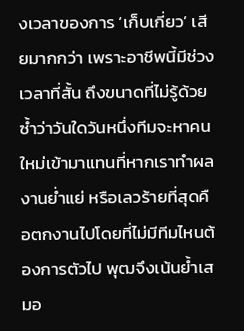งเวลาของการ ‘เก็บเกี่ยว’ เสียมากกว่า เพราะอาชีพนี้มีช่วงเวลาที่สั้น ถึงขนาดที่ไม่รู้ด้วยซ้ำว่าวันใดวันหนึ่งทีมจะหาคนใหม่เข้ามาแทนที่หากเราทำผลงานย่ำแย่ หรือเลวร้ายที่สุดคือตกงานไปโดยที่ไม่มีทีมไหนต้องการตัวไป พุฒจึงเน้นย้ำเสมอ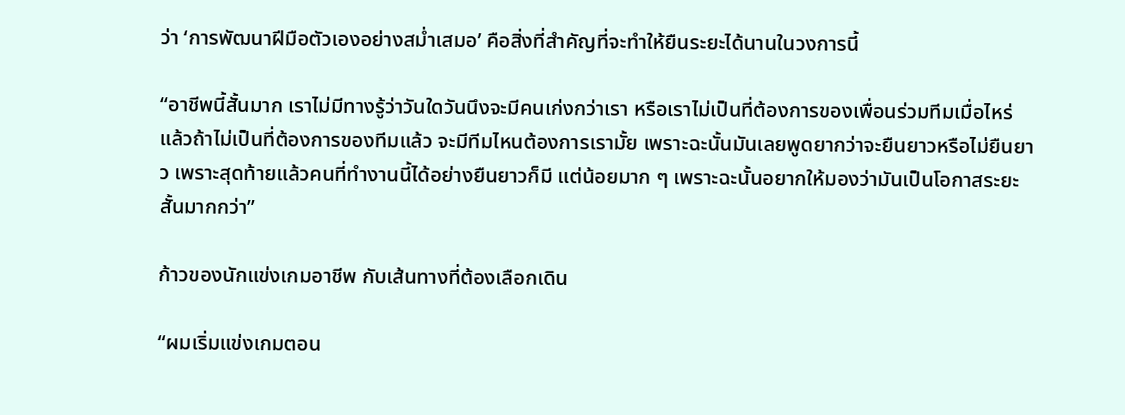ว่า ‘การพัฒนาฝีมือตัวเองอย่างสม่ำเสมอ’ คือสิ่งที่สำคัญที่จะทำให้ยืนระยะได้นานในวงการนี้

“อาชีพนี้สั้นมาก เราไม่มีทางรู้ว่าวันใดวันนึงจะมีคนเก่งกว่าเรา หรือเราไม่เป็นที่ต้องการของเพื่อนร่วมทีมเมื่อไหร่ แล้วถ้าไม่เป็นที่ต้องการของทีมแล้ว จะมีทีมไหนต้องการเรามั้ย เพราะฉะนั้นมันเลยพูดยากว่าจะยืนยาวหรือไม่ยืนยาว เพราะสุดท้ายแล้วคนที่ทำงานนี้ได้อย่างยืนยาวก็มี แต่น้อยมาก ๆ เพราะฉะนั้นอยากให้มองว่ามันเป็นโอกาสระยะสั้นมากกว่า”

ก้าวของนักแข่งเกมอาชีพ กับเส้นทางที่ต้องเลือกเดิน

“ผมเริ่มแข่งเกมตอน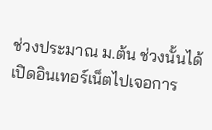ช่วงประมาณ ม.ต้น ช่วงนั้นได้เปิดอินเทอร์เน็ตไปเจอการ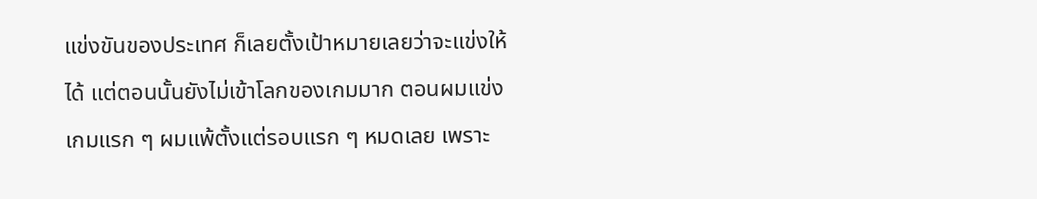แข่งขันของประเทศ ก็เลยตั้งเป้าหมายเลยว่าจะแข่งให้ได้ แต่ตอนนั้นยังไม่เข้าโลกของเกมมาก ตอนผมแข่งเกมแรก ๆ ผมแพ้ตั้งแต่รอบแรก ๆ หมดเลย เพราะ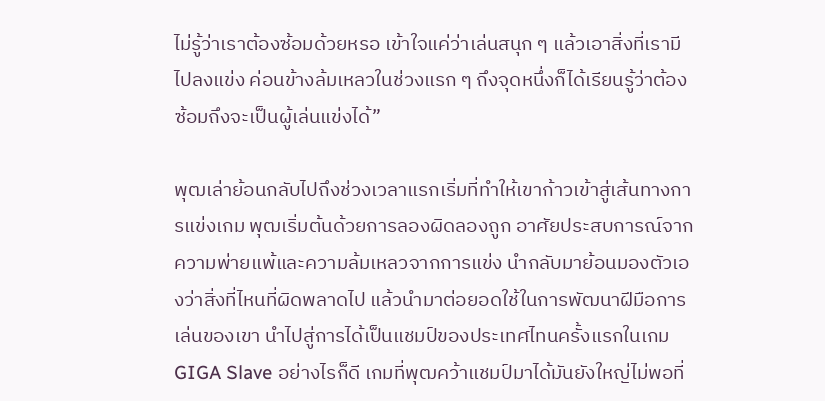ไม่รู้ว่าเราต้องซ้อมด้วยหรอ เข้าใจแค่ว่าเล่นสนุก ๆ แล้วเอาสิ่งที่เรามีไปลงแข่ง ค่อนข้างล้มเหลวในช่วงแรก ๆ ถึงจุดหนึ่งก็ได้เรียนรู้ว่าต้องซ้อมถึงจะเป็นผู้เล่นแข่งได้”

พุฒเล่าย้อนกลับไปถึงช่วงเวลาแรกเริ่มที่ทำให้เขาก้าวเข้าสู่เส้นทางการแข่งเกม พุฒเริ่มต้นด้วยการลองผิดลองถูก อาศัยประสบการณ์จากความพ่ายแพ้และความล้มเหลวจากการแข่ง นำกลับมาย้อนมองตัวเองว่าสิ่งที่ไหนที่ผิดพลาดไป แล้วนำมาต่อยอดใช้ในการพัฒนาฝีมือการเล่นของเขา นำไปสู่การได้เป็นแชมป์ของประเทศไทนครั้งแรกในเกม GIGA Slave อย่างไรก็ดี เกมที่พุฒคว้าแชมป์มาได้มันยังใหญ่ไม่พอที่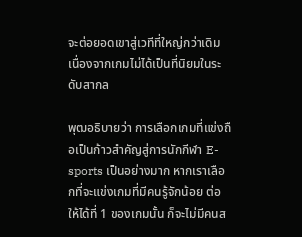จะต่อยอดเขาสู่เวทีที่ใหญ่กว่าเดิม เนื่องจากเกมไม่ได้เป็นที่นิยมในระดับสากล

พุฒอธิบายว่า การเลือกเกมที่แข่งถือเป็นก้าวสำคัญสู่การนักกีฬา E-sports เป็นอย่างมาก หากเราเลือกที่จะแข่งเกมที่มีคนรู้จักน้อย ต่อให้ได้ที่ 1 ของเกมนั้น ก็จะไม่มีคนส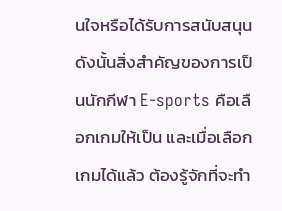นใจหรือได้รับการสนับสนุน ดังนั้นสิ่งสำคัญของการเป็นนักกีฬา E-sports คือเลือกเกมให้เป็น และเมื่อเลือกเกมได้แล้ว ต้องรู้จักที่จะทำ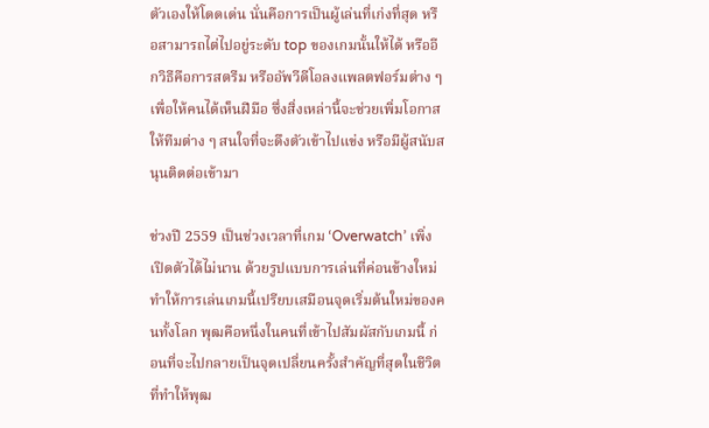ตัวเองให้โดดเด่น นั่นคือการเป็นผู้เล่นที่เก่งที่สุด หรือสามารถไต่ไปอยู่ระดับ top ของเกมนั้นให้ได้ หรืออีกวิธีคือการสตรีม หรืออัพวีดีโอลงแพลตฟอร์มต่าง ๆ เพื่อให้คนได้เห็นฝีมือ ซึ่งสิ่งเหล่านี้จะช่วยเพิ่มโอกาสให้ทีมต่าง ๆ สนใจที่จะดึงตัวเข้าไปแข่ง หรือมีผู้สนับสนุนติดต่อเข้ามา

ช่วงปี 2559 เป็นช่วงเวลาที่เกม ‘Overwatch’ เพิ่งเปิดตัวได้ไม่นาน ด้วยรูปแบบการเล่นที่ค่อนข้างใหม่ ทำให้การเล่นเกมนี้เปรียบเสมือนจุดเริ่มต้นใหม่ของคนทั้งโลก พุฒคือหนึ่งในคนที่เข้าไปสัมผัสกับเกมนี้ ก่อนที่จะไปกลายเป็นจุดเปลี่ยนครั้งสำคัญที่สุดในชีวิตที่ทำให้พุฒ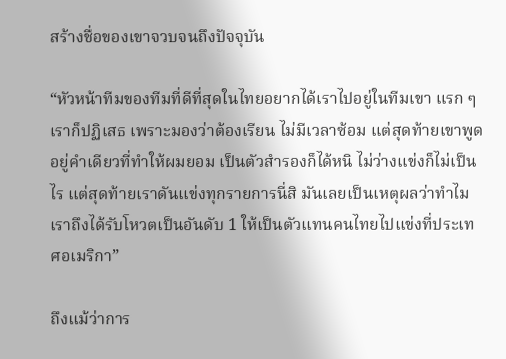สร้างชื่อของเขาจวบจนถึงปัจจุบัน

“หัวหน้าทีมของทีมที่ดีที่สุดในไทยอยากได้เราไปอยู่ในทีมเขา แรก ๆ เราก็ปฏิเสธ เพราะมองว่าต้องเรียน ไม่มีเวลาซ้อม แต่สุดท้ายเขาพูดอยู่คำเดียวที่ทำให้ผมยอม เป็นตัวสำรองก็ได้หนิ ไม่ว่างแข่งก็ไม่เป็นไร แต่สุดท้ายเราดันแข่งทุกรายการนี่สิ มันเลยเป็นเหตุผลว่าทำไมเราถึงได้รับโหวตเป็นอันดับ 1 ให้เป็นตัวแทนคนไทยไปแข่งที่ประเทศอเมริกา”

ถึงแม้ว่าการ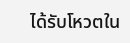ได้รับโหวตใน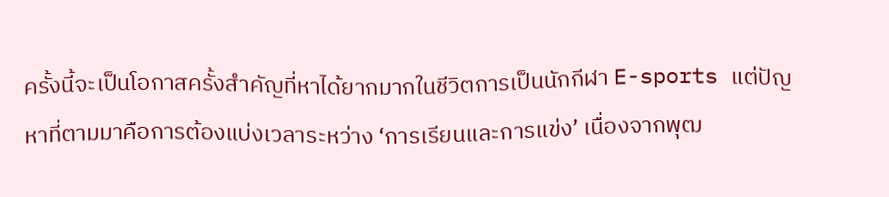ครั้งนี้จะเป็นโอกาสครั้งสำคัญที่หาได้ยากมากในชีวิตการเป็นนักกีฬา E-sports แต่ปัญหาที่ตามมาคือการต้องแบ่งเวลาระหว่าง ‘การเรียนและการแข่ง’ เนื่องจากพุฒ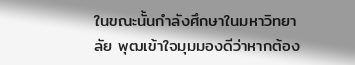ในขณะนั้นกำลังศึกษาในมหาวิทยาลัย พุฒเข้าใจมุมมองดีว่าหากต้อง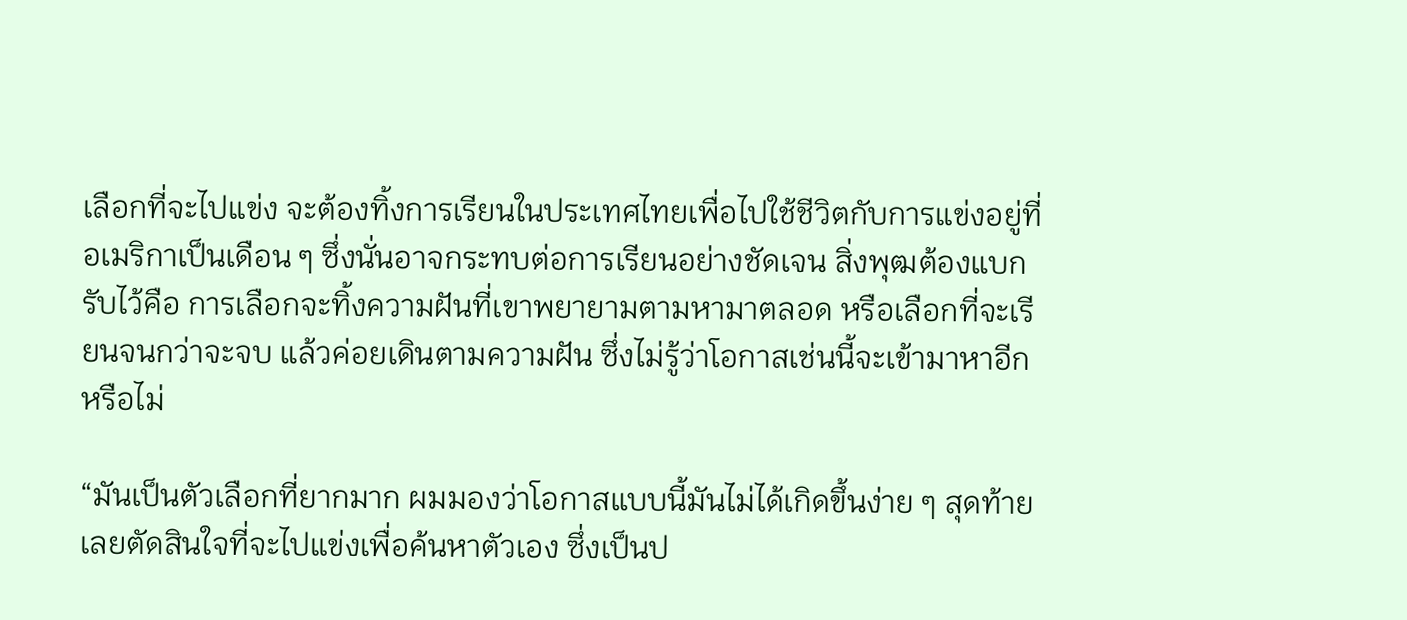เลือกที่จะไปแข่ง จะต้องทิ้งการเรียนในประเทศไทยเพื่อไปใช้ชีวิตกับการแข่งอยู่ที่อเมริกาเป็นเดือน ๆ ซึ่งนั่นอาจกระทบต่อการเรียนอย่างชัดเจน สิ่งพุฒต้องแบกรับไว้คือ การเลือกจะทิ้งความฝันที่เขาพยายามตามหามาตลอด หรือเลือกที่จะเรียนจนกว่าจะจบ แล้วค่อยเดินตามความฝัน ซึ่งไม่รู้ว่าโอกาสเช่นนี้จะเข้ามาหาอีกหรือไม่

“มันเป็นตัวเลือกที่ยากมาก ผมมองว่าโอกาสแบบนี้มันไม่ได้เกิดขึ้นง่าย ๆ สุดท้ายเลยตัดสินใจที่จะไปแข่งเพื่อค้นหาตัวเอง ซึ่งเป็นป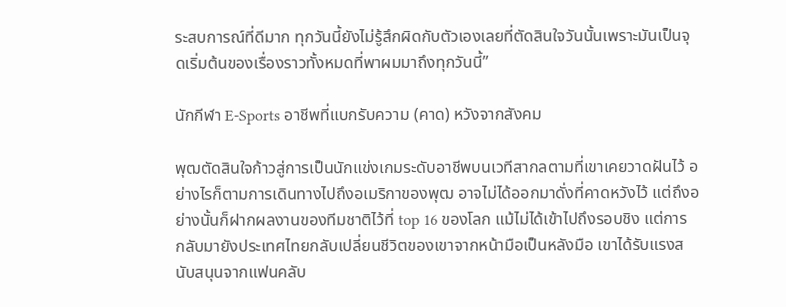ระสบการณ์ที่ดีมาก ทุกวันนี้ยังไม่รู้สึกผิดกับตัวเองเลยที่ตัดสินใจวันนั้นเพราะมันเป็นจุดเริ่มต้นของเรื่องราวทั้งหมดที่พาผมมาถึงทุกวันนี้”

นักกีฬา E-Sports อาชีพที่แบกรับความ (คาด) หวังจากสังคม

พุฒตัดสินใจก้าวสู่การเป็นนักแข่งเกมระดับอาชีพบนเวทีสากลตามที่เขาเคยวาดฝันไว้ อย่างไรก็ตามการเดินทางไปถึงอเมริกาของพุฒ อาจไม่ได้ออกมาดั่งที่คาดหวังไว้ แต่ถึงอย่างนั้นก็ฝากผลงานของทีมชาติไว้ที่ top 16 ของโลก แม้ไม่ได้เข้าไปถึงรอบชิง แต่การกลับมายังประเทศไทยกลับเปลี่ยนชีวิตของเขาจากหน้ามือเป็นหลังมือ เขาได้รับแรงสนับสนุนจากแฟนคลับ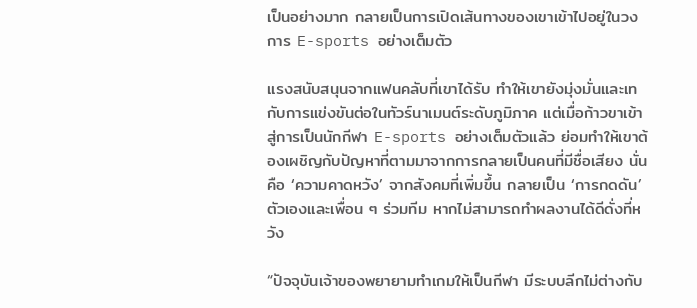เป็นอย่างมาก กลายเป็นการเปิดเส้นทางของเขาเข้าไปอยู่ในวงการ E-sports อย่างเต็มตัว

แรงสนับสนุนจากแฟนคลับที่เขาได้รับ ทำให้เขายังมุ่งมั่นและเทกับการแข่งขันต่อในทัวร์นาเมนต์ระดับภูมิภาค แต่เมื่อก้าวขาเข้าสู่การเป็นนักกีฬา E-sports อย่างเต็มตัวแล้ว ย่อมทำให้เขาต้องเผชิญกับปัญหาที่ตามมาจากการกลายเป็นคนที่มีชื่อเสียง นั่นคือ ‘ความคาดหวัง’ จากสังคมที่เพิ่มขึ้น กลายเป็น ‘การกดดัน’ ตัวเองและเพื่อน ๆ ร่วมทีม หากไม่สามารถทำผลงานได้ดีดั่งที่หวัง

“ปัจจุบันเจ้าของพยายามทำเกมให้เป็นกีฬา มีระบบลีกไม่ต่างกับ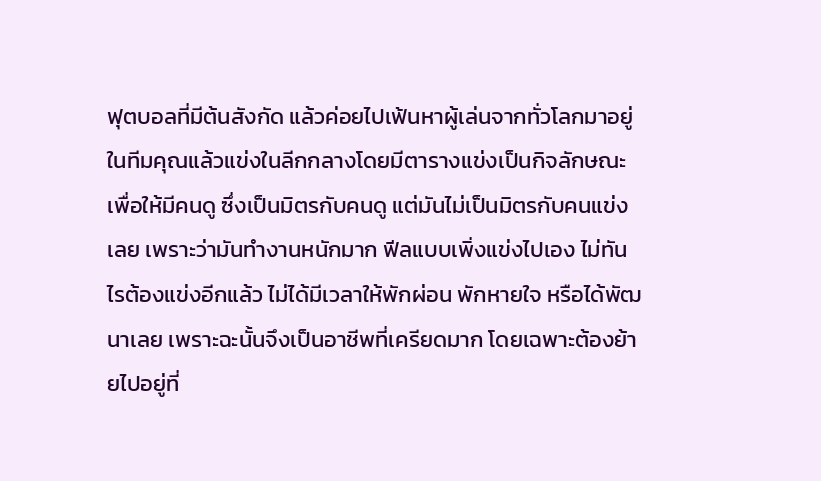ฟุตบอลที่มีต้นสังกัด แล้วค่อยไปเฟ้นหาผู้เล่นจากทั่วโลกมาอยู่ในทีมคุณแล้วแข่งในลีกกลางโดยมีตารางแข่งเป็นกิจลักษณะเพื่อให้มีคนดู ซึ่งเป็นมิตรกับคนดู แต่มันไม่เป็นมิตรกับคนแข่งเลย เพราะว่ามันทำงานหนักมาก ฟีลแบบเพิ่งแข่งไปเอง ไม่ทันไรต้องแข่งอีกแล้ว ไม่ได้มีเวลาให้พักผ่อน พักหายใจ หรือได้พัฒนาเลย เพราะฉะนั้นจึงเป็นอาชีพที่เครียดมาก โดยเฉพาะต้องย้ายไปอยู่ที่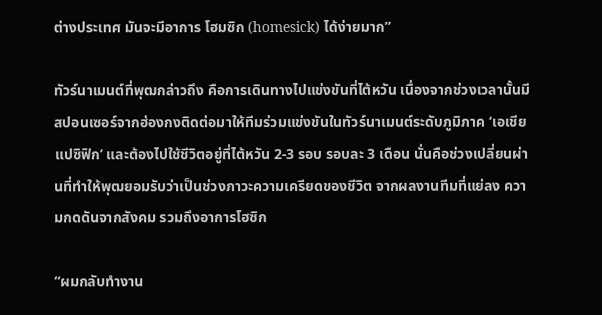ต่างประเทศ มันจะมีอาการ โฮมซิก (homesick) ได้ง่ายมาก”

ทัวร์นาเมนต์ที่พุฒกล่าวถึง คือการเดินทางไปแข่งขันที่ไต้หวัน เนื่องจากช่วงเวลานั้นมีสปอนเซอร์จากฮ่องกงติดต่อมาให้ทีมร่วมแข่งขันในทัวร์นาเมนต์ระดับภูมิภาค ‘เอเชียแปซิฟิก’ และต้องไปใช้ชีวิตอยู่ที่ไต้หวัน 2-3 รอบ รอบละ 3 เดือน นั่นคือช่วงเปลี่ยนผ่านที่ทำให้พุฒยอมรับว่าเป็นช่วงภาวะความเครียดของชีวิต จากผลงานทีมที่แย่ลง ความกดดันจากสังคม รวมถึงอาการโฮซิก

“ผมกลับทำงาน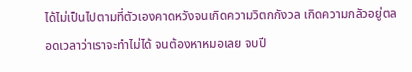ได้ไม่เป็นไปตามที่ตัวเองคาดหวังจนเกิดความวิตกกังวล เกิดความกลัวอยู่ตลอดเวลาว่าเราจะทำไม่ได้ จนต้องหาหมอเลย จบปี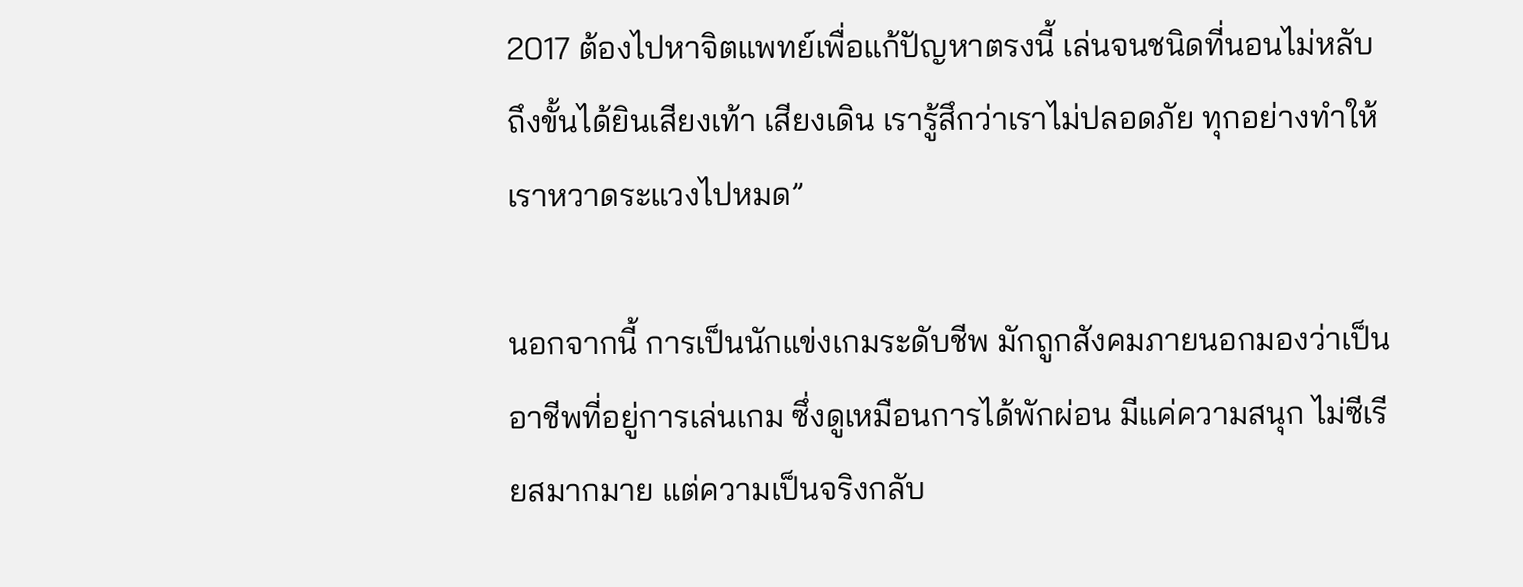2017 ต้องไปหาจิตแพทย์เพื่อแก้ปัญหาตรงนี้ เล่นจนชนิดที่นอนไม่หลับ ถึงขั้นได้ยินเสียงเท้า เสียงเดิน เรารู้สึกว่าเราไม่ปลอดภัย ทุกอย่างทำให้เราหวาดระแวงไปหมด”

นอกจากนี้ การเป็นนักแข่งเกมระดับชีพ มักถูกสังคมภายนอกมองว่าเป็นอาชีพที่อยู่การเล่นเกม ซึ่งดูเหมือนการได้พักผ่อน มีแค่ความสนุก ไม่ซีเรียสมากมาย แต่ความเป็นจริงกลับ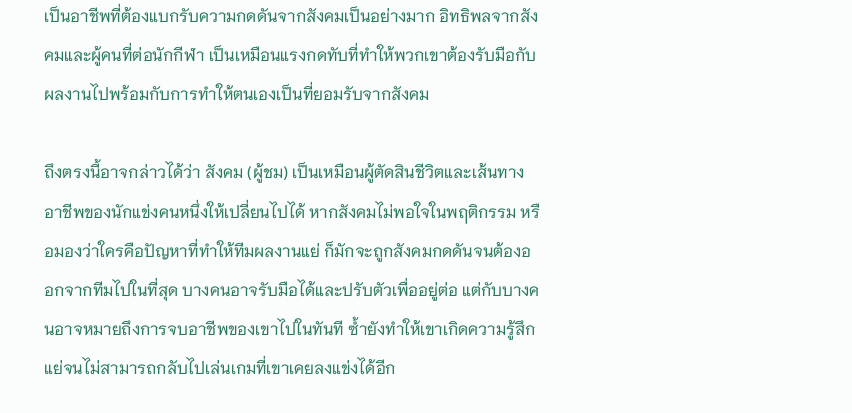เป็นอาชีพที่ต้องแบกรับความกดดันจากสังคมเป็นอย่างมาก อิทธิพลจากสังคมและผู้คนที่ต่อนักกีฬา เป็นเหมือนแรงกดทับที่ทำให้พวกเขาต้องรับมือกับผลงานไปพร้อมกับการทำให้ตนเองเป็นที่ยอมรับจากสังคม

ถึงตรงนี้อาจกล่าวได้ว่า สังคม (ผู้ชม) เป็นเหมือนผู้ตัดสินชีวิตและเส้นทางอาชีพของนักแข่งคนหนึ่งให้เปลี่ยนไปได้ หากสังคมไม่พอใจในพฤติกรรม หรือมองว่าใครคือปัญหาที่ทำให้ทีมผลงานแย่ ก็มักจะถูกสังคมกดดันจนต้องออกจากทีมไปในที่สุด บางคนอาจรับมือได้และปรับตัวเพื่ออยู่ต่อ แต่กับบางคนอาจหมายถึงการจบอาชีพของเขาไปในทันที ซ้ำยังทำให้เขาเกิดความรู้สึกแย่จนไม่สามารถกลับไปเล่นเกมที่เขาเคยลงแข่งได้อีก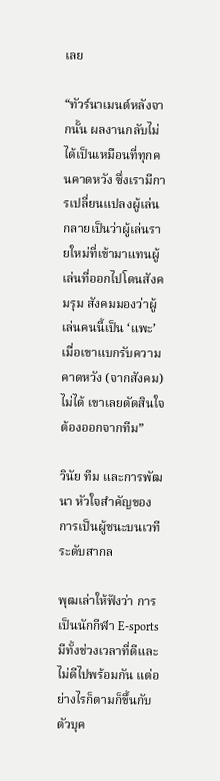เลย

“ทัวร์นาเมนต์หลังจากนั้น ผลงานกลับไม่ได้เป็นเหมือนที่ทุกคนคาดหวัง ซึ่งเรามีการเปลี่ยนแปลงผู้เล่น กลายเป็นว่าผู้เล่นรายใหม่ที่เข้ามาแทนผู้เล่นที่ออกไปโดนสังคมรุม สังคมมองว่าผู้เล่นคนนี้เป็น ‘แพะ’ เมื่อเขาแบกรับความคาดหวัง (จากสังคม) ไม่ได้ เขาเลยตัดสินใจต้องออกจากทีม”

วินัย ทีม และการพัฒนา หัวใจสำคัญของการเป็นผู้ชนะบนเวทีระดับสากล

พุฒเล่าให้ฟังว่า การเป็นนักกีฬา E-sports มีทั้งช่วงเวลาที่ดีและไม่ดีไปพร้อมกัน แต่อย่างไรก็ตามก็ขึ้นกับตัวบุค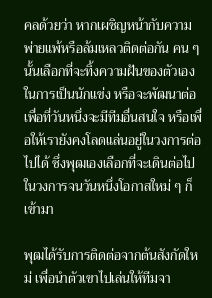คลด้วยว่า หากเผชิญหน้ากับความพ่ายแพ้หรือล้มเหลวติดต่อกัน คน ๆ นั้นเลือกที่จะทิ้งความฝันของตัวเองในการเป็นนักแข่ง หรือจะพัฒนาต่อเพื่อที่วันหนึ่งจะมีทีมอื่นสนใจ หรือเพื่อให้เรายังคงโลดแล่นอยู่ในวงการต่อไปได้ ซึ่งพุฒเองเลือกที่จะเดินต่อไปในวงการจนวันหนึ่งโอกาสใหม่ ๆ ก็เข้ามา

พุฒได้รับการติดต่อจากต้นสังกัดใหม่ เพื่อนำตัวเขาไปเล่นให้ทีมจา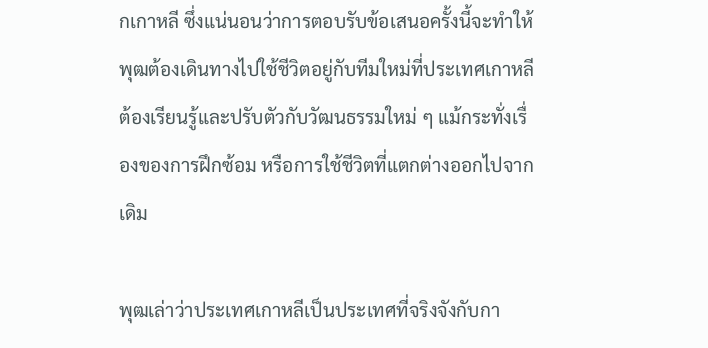กเกาหลี ซึ่งแน่นอนว่าการตอบรับข้อเสนอครั้งนี้จะทำให้พุฒต้องเดินทางไปใช้ชีวิตอยู่กับทีมใหม่ที่ประเทศเกาหลี ต้องเรียนรู้และปรับตัวกับวัฒนธรรมใหม่ ๆ แม้กระทั่งเรื่องของการฝึกซ้อม หรือการใช้ชีวิตที่แตกต่างออกไปจากเดิม

พุฒเล่าว่าประเทศเกาหลีเป็นประเทศที่จริงจังกับกา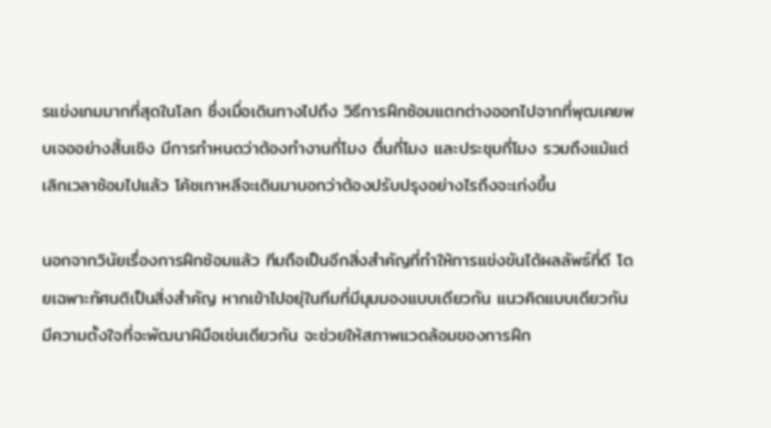รแข่งเกมมากที่สุดในโลก ซึ่งเมื่อเดินทางไปถึง วิธีการฝึกซ้อมแตกต่างออกไปจากที่พุฒเคยพบเจออย่างสิ้นเชิง มีการกำหนดว่าต้องทำงานกี่โมง ตื่นกี่โมง และประชุมกี่โมง รวมถึงแม้แต่เลิกเวลาซ้อมไปแล้ว โค้ชเกาหลีจะเดินมาบอกว่าต้องปรับปรุงอย่างไรถึงจะเก่งขึ้น

นอกจากวินัยเรื่องการฝึกซ้อมแล้ว ทีมถือเป็นอีกสิ่งสำคัญที่ทำให้การแข่งขันได้ผลลัพธ์ที่ดี โดยเฉพาะทัศนติเป็นสิ่งสำคัญ หากเข้าไปอยุ่ในทีมที่มีมุมมองแบบเดียวกัน แนวคิดแบบเดียวกัน มีความตั้งใจที่จะพัฒนาฝีมือเช่นเดียวกัน จะช่วยให้สภาพแวดล้อมของการฝึก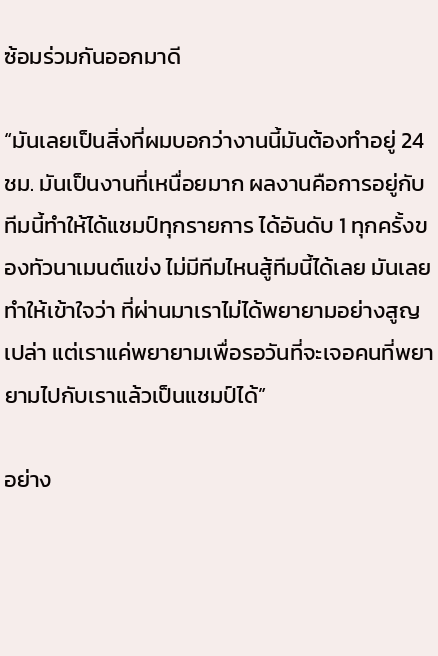ซ้อมร่วมกันออกมาดี

“มันเลยเป็นสิ่งที่ผมบอกว่างานนี้มันต้องทำอยู่ 24 ชม. มันเป็นงานที่เหนื่อยมาก ผลงานคือการอยู่กับทีมนี้ทำให้ได้แชมป์ทุกรายการ ได้อันดับ 1 ทุกครั้งของทัวนาเมนต์แข่ง ไม่มีทีมไหนสู้ทีมนี้ได้เลย มันเลยทำให้เข้าใจว่า ที่ผ่านมาเราไม่ได้พยายามอย่างสูญเปล่า แต่เราแค่พยายามเพื่อรอวันที่จะเจอคนที่พยายามไปกับเราแล้วเป็นแชมป์ได้”

อย่าง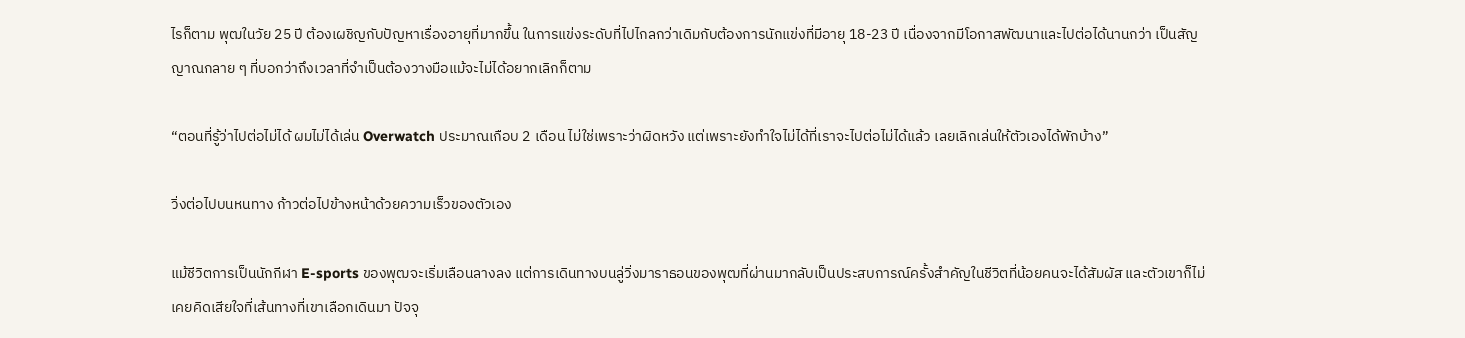ไรก็ตาม พุฒในวัย 25 ปี ต้องเผชิญกับปัญหาเรื่องอายุที่มากขึ้น ในการแข่งระดับที่ไปไกลกว่าเดิมกับต้องการนักแข่งที่มีอายุ 18-23 ปี เนื่องจากมีโอกาสพัฒนาและไปต่อได้นานกว่า เป็นสัญญาณกลาย ๆ ที่บอกว่าถึงเวลาที่จำเป็นต้องวางมือแม้จะไม่ได้อยากเลิกก็ตาม

“ตอนที่รู้ว่าไปต่อไม่ได้ ผมไม่ได้เล่น Overwatch ประมาณเกือบ 2 เดือน ไม่ใช่เพราะว่าผิดหวัง แต่เพราะยังทำใจไม่ได้ที่เราจะไปต่อไม่ได้แล้ว เลยเลิกเล่นให้ตัวเองได้พักบ้าง”

วิ่งต่อไปบนหนทาง ก้าวต่อไปข้างหน้าด้วยความเร็วของตัวเอง

แม้ชีวิตการเป็นนักกีฬา E-sports ของพุฒจะเริ่มเลือนลางลง แต่การเดินทางบนลู่วิ่งมาราธอนของพุฒที่ผ่านมากลับเป็นประสบการณ์ครั้งสำคัญในชีวิตที่น้อยคนจะได้สัมผัส และตัวเขาก็ไม่เคยคิดเสียใจที่เส้นทางที่เขาเลือกเดินมา ปัจจุ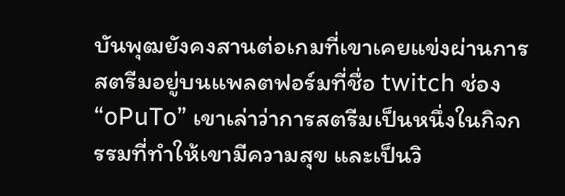บันพุฒยังคงสานต่อเกมที่เขาเคยแข่งผ่านการสตรีมอยู่บนแพลตฟอร์มที่ชื่อ twitch ช่อง “oPuTo” เขาเล่าว่าการสตรีมเป็นหนึ่งในกิจกรรมที่ทำให้เขามีความสุข และเป็นวิ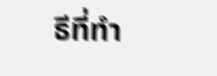ธีที่ทำ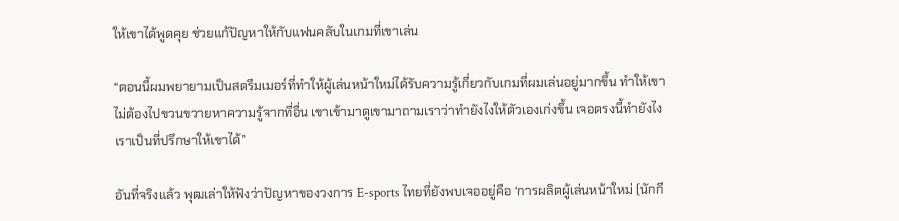ให้เขาได้พูดคุย ช่วยแก้ปัญหาให้กับแฟนคลับในเกมที่เขาเล่น

“ตอนนี้ผมพยายามเป็นสตรีมเมอร์ที่ทำให้ผู้เล่นหน้าใหม่ได้รับความรู้เกี่ยวกับเกมที่ผมเล่นอยู่มากขึ้น ทำให้เขาไม่ต้องไปขวนขวายหาความรู้จากที่อื่น เขาเข้ามาดูเขามาถามเราว่าทำยังไงให้ตัวเองเก่งขึ้น เจอตรงนี้ทำยังไง เราเป็นที่ปรึกษาให้เขาได้”

อันที่จริงแล้ว พุฒเล่าให้ฟังว่าปัญหาของวงการ E-sports ไทยที่ยังพบเจออยู่คือ ‘การผลิตผู้เล่นหน้าใหม่ (นักกี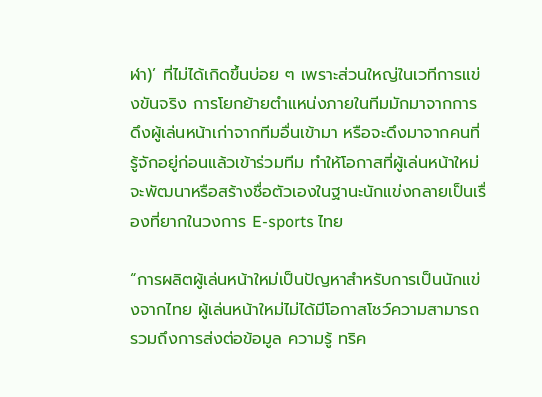ฬา)’ ที่ไม่ได้เกิดขึ้นบ่อย ๆ เพราะส่วนใหญ่ในเวทีการแข่งขันจริง การโยกย้ายตำแหน่งภายในทีมมักมาจากการดึงผู้เล่นหน้าเก่าจากทีมอื่นเข้ามา หรือจะดึงมาจากคนที่รู้จักอยู่ก่อนแล้วเข้าร่วมทีม ทำให้โอกาสที่ผู้เล่นหน้าใหม่จะพัฒนาหรือสร้างชื่อตัวเองในฐานะนักแข่งกลายเป็นเรื่องที่ยากในวงการ E-sports ไทย

“การผลิตผู้เล่นหน้าใหม่เป็นปัญหาสำหรับการเป็นนักแข่งจากไทย ผู้เล่นหน้าใหม่ไม่ได้มีโอกาสโชว์ความสามารถ รวมถึงการส่งต่อข้อมูล ความรู้ ทริค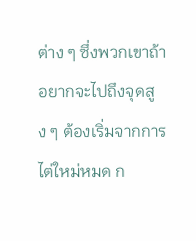ต่าง ๆ ซึ่งพวกเขาถ้าอยากจะไปถึงจุดสูง ๆ ต้องเริ่มจากการไต่ใหม่หมด ก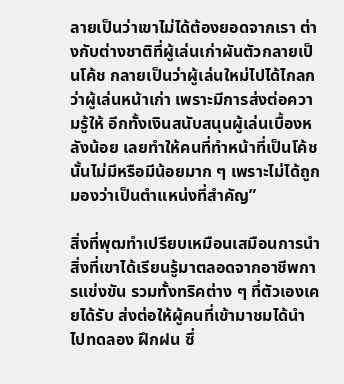ลายเป็นว่าเขาไม่ได้ต้องยอดจากเรา ต่างกับต่างชาติที่ผู้เล่นเก่าผันตัวกลายเป็นโค้ช กลายเป็นว่าผู้เล่นใหม่ไปได้ไกลกว่าผู้เล่นหน้าเก่า เพราะมีการส่งต่อความรู้ให้ อีกทั้งเงินสนับสนุนผู้เล่นเบื้องหลังน้อย เลยทำให้คนที่ทำหน้าที่เป็นโค้ชนั้นไม่มีหรือมีน้อยมาก ๆ เพราะไม่ได้ถูกมองว่าเป็นตำแหน่งที่สำคัญ”

สิ่งที่พุฒทำเปรียบเหมือนเสมือนการนำสิ่งที่เขาได้เรียนรู้มาตลอดจากอาชีพการแข่งขัน รวมทั้งทริคต่าง ๆ ที่ตัวเองเคยได้รับ ส่งต่อให้ผู้คนที่เข้ามาชมได้นำไปทดลอง ฝึกฝน ซึ่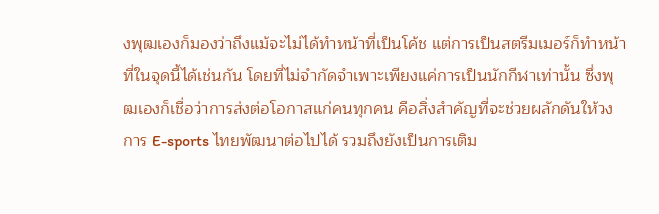งพุฒเองก็มองว่าถึงแม้จะไม่ได้ทำหน้าที่เป็นโค้ช แต่การเป็นสตรีมเมอร์ก็ทำหน้าที่ในจุดนี้ได้เช่นกัน โดยที่ไม่จำกัดจำเพาะเพียงแค่การเป็นนักกีฬาเท่านั้น ซึ่งพุฒเองก็เชื่อว่าการส่งต่อโอกาสแก่คนทุกคน คือสิ่งสำคัญที่จะช่วยผลักดันให้วงการ E-sports ไทยพัฒนาต่อไปได้ รวมถึงยังเป็นการเติม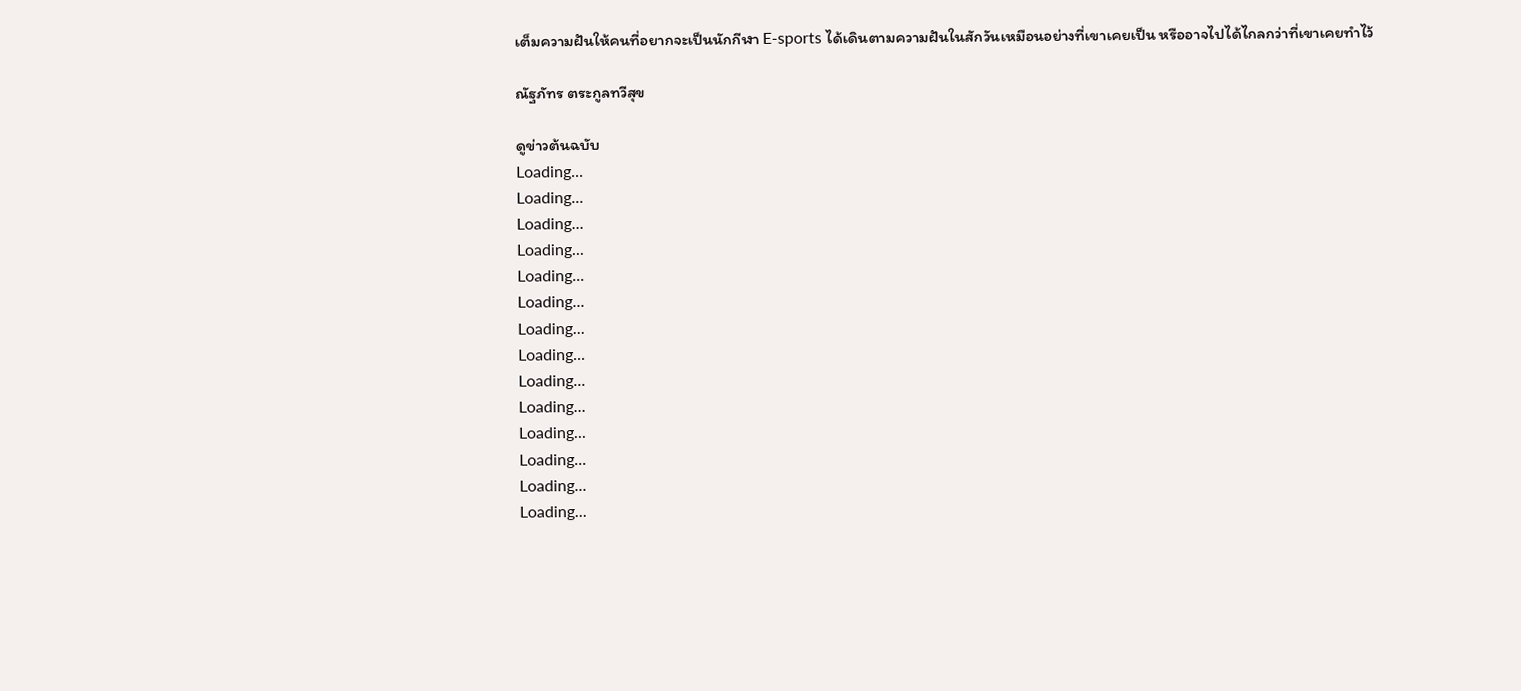เต็มความฝันให้คนที่อยากจะเป็นนักกีฬา E-sports ได้เดินตามความฝันในสักวันเหมือนอย่างที่เขาเคยเป็น หรืออาจไปได้ไกลกว่าที่เขาเคยทำไว้

ณัฐภัทร ตระกูลทวีสุข

ดูข่าวต้นฉบับ
Loading...
Loading...
Loading...
Loading...
Loading...
Loading...
Loading...
Loading...
Loading...
Loading...
Loading...
Loading...
Loading...
Loading...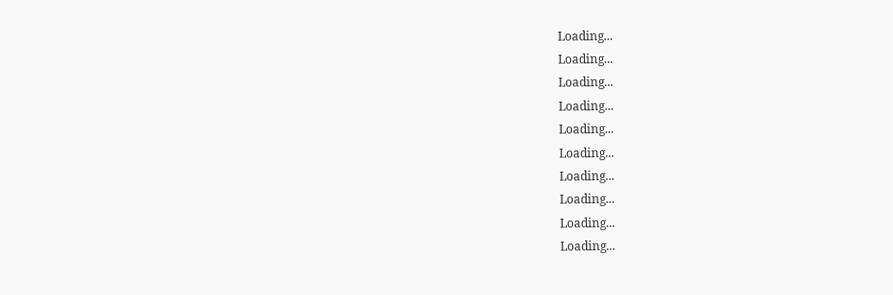Loading...
Loading...
Loading...
Loading...
Loading...
Loading...
Loading...
Loading...
Loading...
Loading...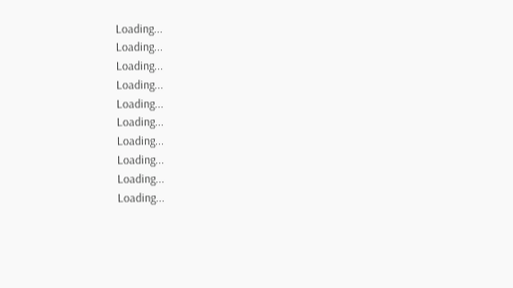Loading...
Loading...
Loading...
Loading...
Loading...
Loading...
Loading...
Loading...
Loading...
Loading...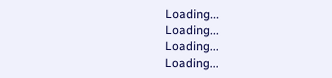Loading...
Loading...
Loading...
Loading...